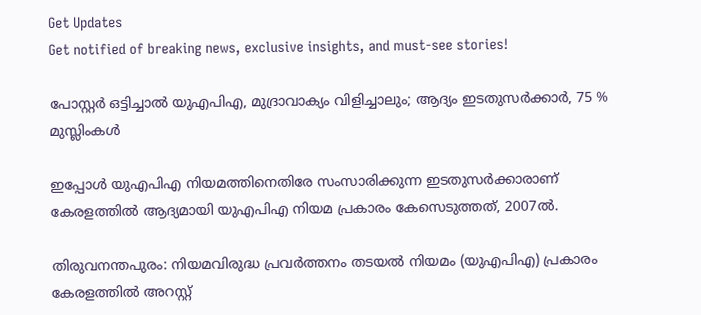Get Updates
Get notified of breaking news, exclusive insights, and must-see stories!

പോസ്റ്റര്‍ ഒട്ടിച്ചാല്‍ യുഎപിഎ, മുദ്രാവാക്യം വിളിച്ചാലും; ആദ്യം ഇടതുസര്‍ക്കാര്‍, 75 % മുസ്ലിംകള്‍

ഇപ്പോള്‍ യുഎപിഎ നിയമത്തിനെതിരേ സംസാരിക്കുന്ന ഇടതുസര്‍ക്കാരാണ് കേരളത്തില്‍ ആദ്യമായി യുഎപിഎ നിയമ പ്രകാരം കേസെടുത്തത്, 2007ല്‍.

തിരുവനന്തപുരം: നിയമവിരുദ്ധ പ്രവര്‍ത്തനം തടയല്‍ നിയമം (യുഎപിഎ) പ്രകാരം കേരളത്തില്‍ അറസ്റ്റ്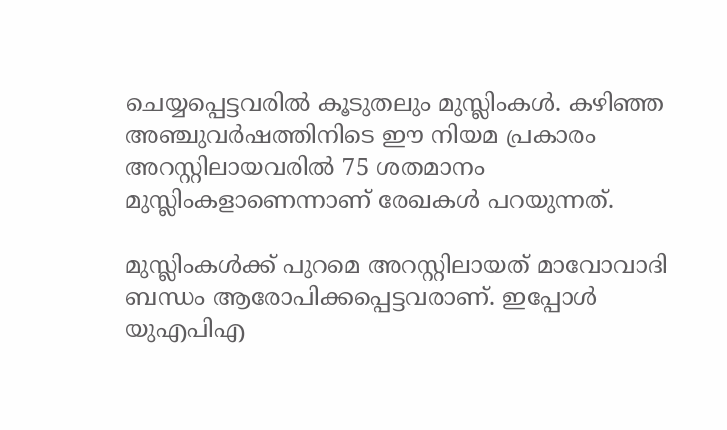ചെയ്യപ്പെട്ടവരില്‍ കൂടുതലും മുസ്ലിംകള്‍. കഴിഞ്ഞ അഞ്ചുവര്‍ഷത്തിനിടെ ഈ നിയമ പ്രകാരം അറസ്റ്റിലായവരില്‍ 75 ശതമാനം മുസ്ലിംകളാണെന്നാണ് രേഖകള്‍ പറയുന്നത്.

മുസ്ലിംകള്‍ക്ക് പുറമെ അറസ്റ്റിലായത് മാവോവാദി ബന്ധം ആരോപിക്കപ്പെട്ടവരാണ്. ഇപ്പോള്‍ യുഎപിഎ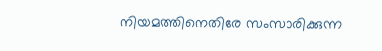നിയമത്തിനെതിരേ സംസാരിക്കുന്ന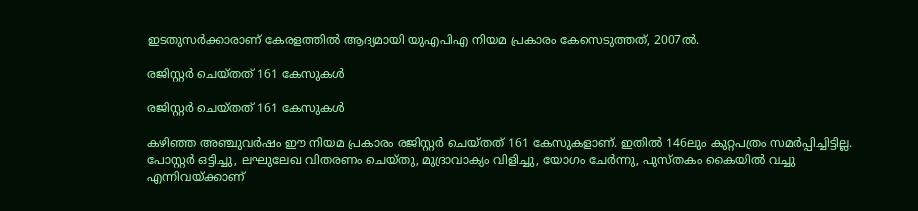ഇടതുസര്‍ക്കാരാണ് കേരളത്തില്‍ ആദ്യമായി യുഎപിഎ നിയമ പ്രകാരം കേസെടുത്തത്, 2007ല്‍.

രജിസ്റ്റര്‍ ചെയ്തത് 161 കേസുകള്‍

രജിസ്റ്റര്‍ ചെയ്തത് 161 കേസുകള്‍

കഴിഞ്ഞ അഞ്ചുവര്‍ഷം ഈ നിയമ പ്രകാരം രജിസ്റ്റര്‍ ചെയ്തത് 161 കേസുകളാണ്. ഇതില്‍ 146ലും കുറ്റപത്രം സമര്‍പ്പിച്ചിട്ടില്ല. പോസ്റ്റര്‍ ഒട്ടിച്ചു, ലഘുലേഖ വിതരണം ചെയ്തു, മുദ്രാവാക്യം വിളിച്ചു, യോഗം ചേര്‍ന്നു, പുസ്തകം കൈയില്‍ വച്ചു എന്നിവയ്ക്കാണ്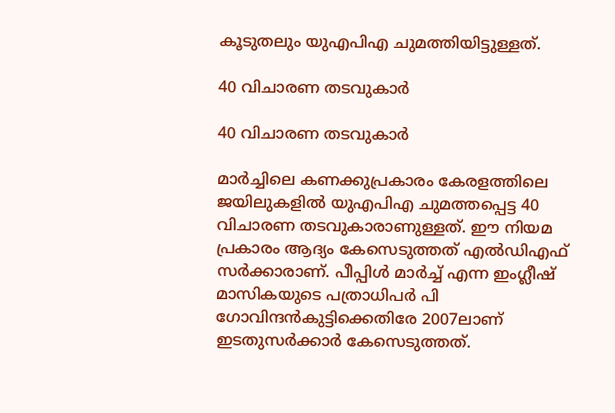കൂടുതലും യുഎപിഎ ചുമത്തിയിട്ടുള്ളത്.

40 വിചാരണ തടവുകാര്‍

40 വിചാരണ തടവുകാര്‍

മാര്‍ച്ചിലെ കണക്കുപ്രകാരം കേരളത്തിലെ ജയിലുകളില്‍ യുഎപിഎ ചുമത്തപ്പെട്ട 40 വിചാരണ തടവുകാരാണുള്ളത്. ഈ നിയമ പ്രകാരം ആദ്യം കേസെടുത്തത് എല്‍ഡിഎഫ് സര്‍ക്കാരാണ്. പീപ്പിള്‍ മാര്‍ച്ച് എന്ന ഇംഗ്ലീഷ് മാസികയുടെ പത്രാധിപര്‍ പി ഗോവിന്ദന്‍കുട്ടിക്കെതിരേ 2007ലാണ് ഇടതുസര്‍ക്കാര്‍ കേസെടുത്തത്.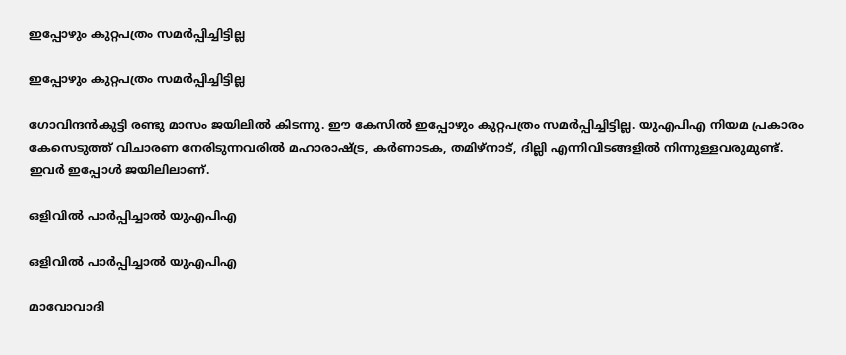ഇപ്പോഴും കുറ്റപത്രം സമര്‍പ്പിച്ചിട്ടില്ല

ഇപ്പോഴും കുറ്റപത്രം സമര്‍പ്പിച്ചിട്ടില്ല

ഗോവിന്ദന്‍കുട്ടി രണ്ടു മാസം ജയിലില്‍ കിടന്നു. ഈ കേസില്‍ ഇപ്പോഴും കുറ്റപത്രം സമര്‍പ്പിച്ചിട്ടില്ല. യുഎപിഎ നിയമ പ്രകാരം കേസെടുത്ത് വിചാരണ നേരിടുന്നവരില്‍ മഹാരാഷ്ട്ര, കര്‍ണാടക, തമിഴ്‌നാട്, ദില്ലി എന്നിവിടങ്ങളില്‍ നിന്നുള്ളവരുമുണ്ട്. ഇവര്‍ ഇപ്പോള്‍ ജയിലിലാണ്.

ഒളിവില്‍ പാര്‍പ്പിച്ചാല്‍ യുഎപിഎ

ഒളിവില്‍ പാര്‍പ്പിച്ചാല്‍ യുഎപിഎ

മാവോവാദി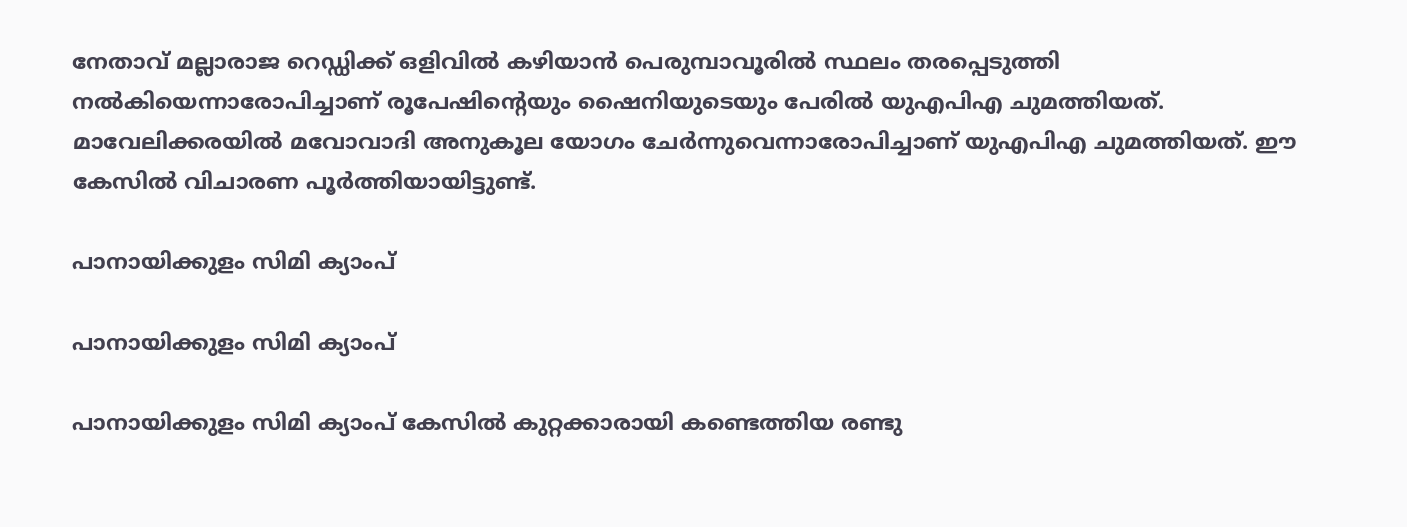നേതാവ് മല്ലാരാജ റെഡ്ഡിക്ക് ഒളിവില്‍ കഴിയാന്‍ പെരുമ്പാവൂരില്‍ സ്ഥലം തരപ്പെടുത്തി നല്‍കിയെന്നാരോപിച്ചാണ് രൂപേഷിന്റെയും ഷൈനിയുടെയും പേരില്‍ യുഎപിഎ ചുമത്തിയത്. മാവേലിക്കരയില്‍ മവോവാദി അനുകൂല യോഗം ചേര്‍ന്നുവെന്നാരോപിച്ചാണ് യുഎപിഎ ചുമത്തിയത്. ഈ കേസില്‍ വിചാരണ പൂര്‍ത്തിയായിട്ടുണ്ട്.

പാനായിക്കുളം സിമി ക്യാംപ്

പാനായിക്കുളം സിമി ക്യാംപ്

പാനായിക്കുളം സിമി ക്യാംപ് കേസില്‍ കുറ്റക്കാരായി കണ്ടെത്തിയ രണ്ടു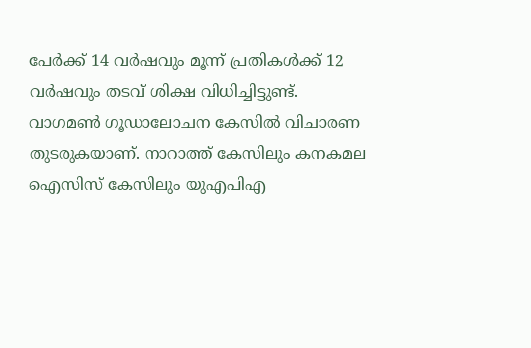പേര്‍ക്ക് 14 വര്‍ഷവും മൂന്ന് പ്രതികള്‍ക്ക് 12 വര്‍ഷവും തടവ് ശിക്ഷ വിധിച്ചിട്ടുണ്ട്. വാഗമണ്‍ ഗൂഡാലോചന കേസില്‍ വിചാരണ തുടരുകയാണ്. നാറാത്ത് കേസിലും കനകമല ഐസിസ് കേസിലും യുഎപിഎ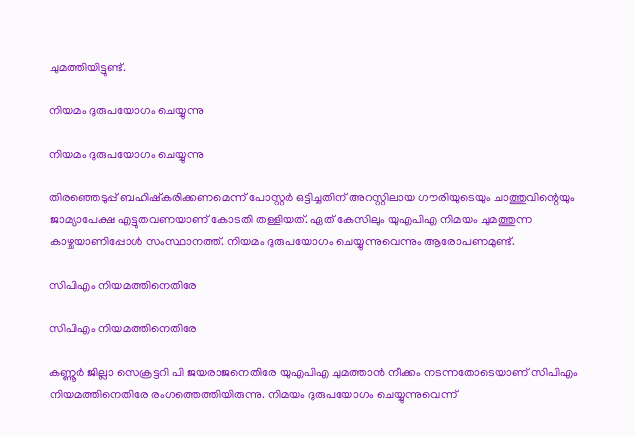ചുമത്തിയിട്ടുണ്ട്.

നിയമം ദുരുപയോഗം ചെയ്യുന്നു

നിയമം ദുരുപയോഗം ചെയ്യുന്നു

തിരഞ്ഞെടുപ്പ് ബഹിഷ്‌കരിക്കണമെന്ന് പോസ്റ്റര്‍ ഒട്ടിച്ചതിന് അറസ്റ്റിലായ ഗൗരിയുടെയും ചാത്തുവിന്റെയും ജാമ്യാപേക്ഷ എട്ടുതവണയാണ് കോടതി തള്ളിയത്. ഏത് കേസിലും യുഎപിഎ നിമയം ചുമത്തുന്ന കാഴ്ചയാണിപ്പോള്‍ സംസ്ഥാനത്ത്. നിയമം ദുരുപയോഗം ചെയ്യുന്നുവെന്നും ആരോപണമുണ്ട്.

സിപിഎം നിയമത്തിനെതിരേ

സിപിഎം നിയമത്തിനെതിരേ

കണ്ണൂര്‍ ജില്ലാ സെക്രട്ടറി പി ജയരാജനെതിരേ യുഎപിഎ ചുമത്താന്‍ നീക്കം നടന്നതോടെയാണ് സിപിഎം നിയമത്തിനെതിരേ രംഗത്തെത്തിയിരുന്നു. നിമയം ദുരുപയോഗം ചെയ്യുന്നുവെന്ന്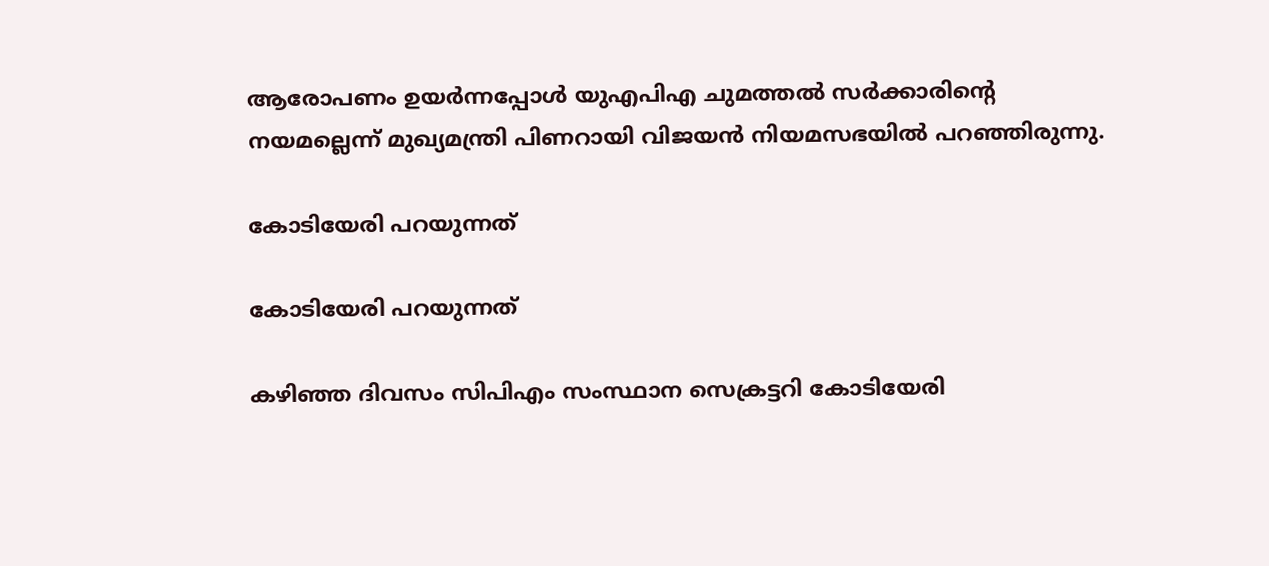ആരോപണം ഉയര്‍ന്നപ്പോള്‍ യുഎപിഎ ചുമത്തല്‍ സര്‍ക്കാരിന്റെ നയമല്ലെന്ന് മുഖ്യമന്ത്രി പിണറായി വിജയന്‍ നിയമസഭയില്‍ പറഞ്ഞിരുന്നു.

കോടിയേരി പറയുന്നത്

കോടിയേരി പറയുന്നത്

കഴിഞ്ഞ ദിവസം സിപിഎം സംസ്ഥാന സെക്രട്ടറി കോടിയേരി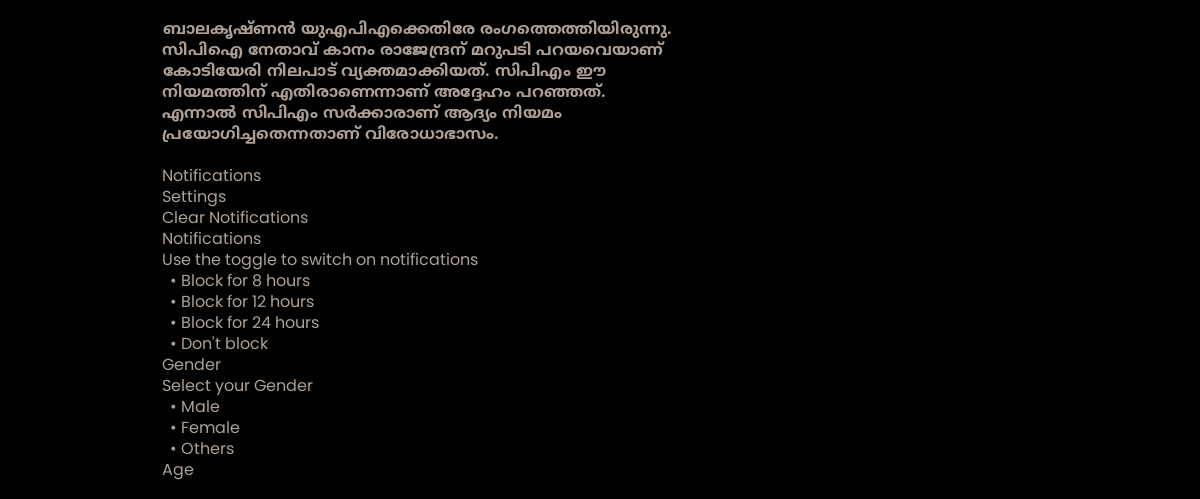ബാലകൃഷ്ണന്‍ യുഎപിഎക്കെതിരേ രംഗത്തെത്തിയിരുന്നു. സിപിഐ നേതാവ് കാനം രാജേന്ദ്രന് മറുപടി പറയവെയാണ് കോടിയേരി നിലപാട് വ്യക്തമാക്കിയത്. സിപിഎം ഈ നിയമത്തിന് എതിരാണെന്നാണ് അദ്ദേഹം പറഞ്ഞത്. എന്നാല്‍ സിപിഎം സര്‍ക്കാരാണ് ആദ്യം നിയമം പ്രയോഗിച്ചതെന്നതാണ് വിരോധാഭാസം.

Notifications
Settings
Clear Notifications
Notifications
Use the toggle to switch on notifications
  • Block for 8 hours
  • Block for 12 hours
  • Block for 24 hours
  • Don't block
Gender
Select your Gender
  • Male
  • Female
  • Others
Age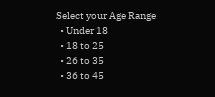Select your Age Range
  • Under 18
  • 18 to 25
  • 26 to 35
  • 36 to 45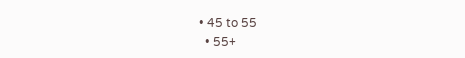• 45 to 55
  • 55+